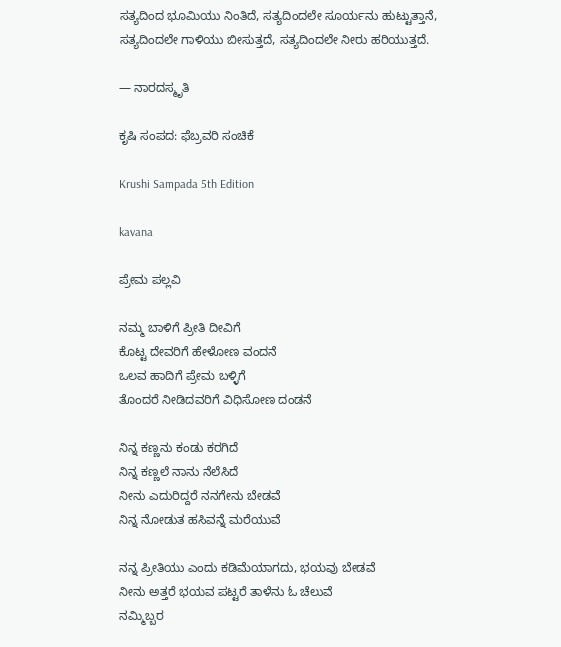ಸತ್ಯದಿಂದ ಭೂಮಿಯು ನಿಂತಿದೆ, ಸತ್ಯದಿಂದಲೇ ಸೂರ್ಯನು ಹುಟ್ಟುತ್ತಾನೆ, ಸತ್ಯದಿಂದಲೇ ಗಾಳಿಯು ಬೀಸುತ್ತದೆ, ಸತ್ಯದಿಂದಲೇ ನೀರು ಹರಿಯುತ್ತದೆ.

— ನಾರದಸ್ಮೃತಿ

ಕೃಷಿ ಸಂಪದ: ಫೆಬ್ರವರಿ ಸಂಚಿಕೆ

Krushi Sampada 5th Edition

kavana

ಪ್ರೇಮ ಪಲ್ಲವಿ

ನಮ್ಮ ಬಾಳಿಗೆ ಪ್ರೀತಿ ದೀವಿಗೆ
ಕೊಟ್ಟ ದೇವರಿಗೆ ಹೇಳೋಣ ವಂದನೆ
ಒಲವ ಹಾದಿಗೆ ಪ್ರೇಮ ಬಳ್ಳಿಗೆ
ತೊಂದರೆ ನೀಡಿದವರಿಗೆ ವಿಧಿಸೋಣ ದಂಡನೆ

ನಿನ್ನ ಕಣ್ಣನು ಕಂಡು ಕರಗಿದೆ
ನಿನ್ನ ಕಣ್ಣಲೆ ನಾನು ನೆಲೆಸಿದೆ
ನೀನು ಎದುರಿದ್ದರೆ ನನಗೇನು ಬೇಡವೆ
ನಿನ್ನ ನೋಡುತ ಹಸಿವನ್ನೆ ಮರೆಯುವೆ

ನನ್ನ ಪ್ರೀತಿಯು ಎಂದು ಕಡಿಮೆಯಾಗದು, ಭಯವು ಬೇಡವೆ
ನೀನು ಅತ್ತರೆ ಭಯವ ಪಟ್ಟರೆ ತಾಳೆನು ಓ ಚೆಲುವೆ
ನಮ್ಮಿಬ್ಬರ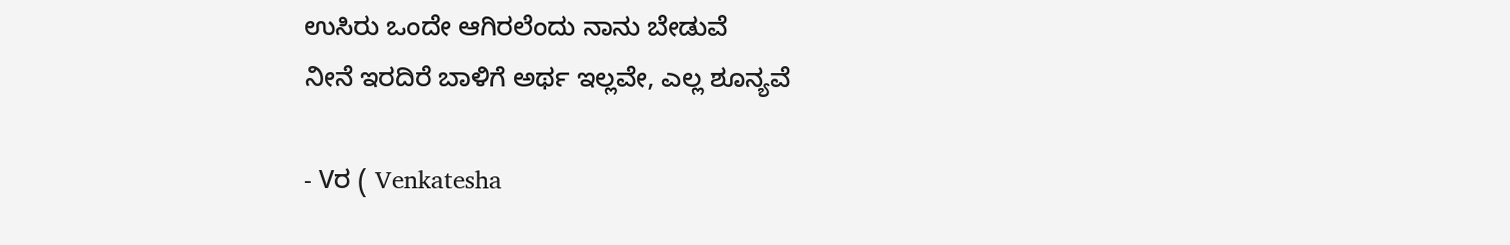ಉಸಿರು ಒಂದೇ ಆಗಿರಲೆಂದು ನಾನು ಬೇಡುವೆ
ನೀನೆ ಇರದಿರೆ ಬಾಳಿಗೆ ಅರ್ಥ ಇಲ್ಲವೇ, ಎಲ್ಲ ಶೂನ್ಯವೆ

- Vರ ( Venkatesha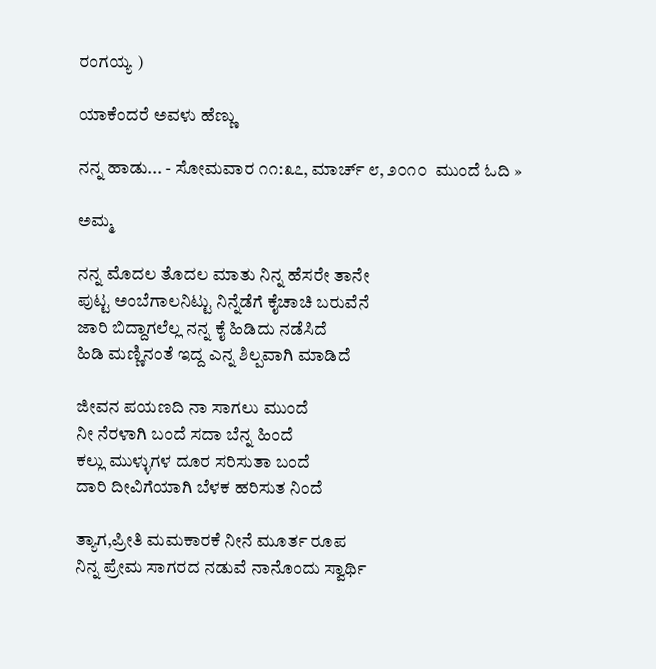ರಂಗಯ್ಯ )

ಯಾಕೆಂದರೆ ಅವಳು ಹೆಣ್ಣು

ನನ್ನ ಹಾಡು... - ಸೋಮವಾರ ೧೧:೩೭, ಮಾರ್ಚ್ ೮, ೨೦೧೦  ಮುಂದೆ ಓದಿ »

ಅಮ್ಮ

ನನ್ನ ಮೊದಲ ತೊದಲ ಮಾತು ನಿನ್ನ ಹೆಸರೇ ತಾನೇ
ಪುಟ್ಟ ಅಂಬೆಗಾಲನಿಟ್ಟು ನಿನ್ನೆಡೆಗೆ ಕೈಚಾಚಿ ಬರುವೆನೆ
ಜಾರಿ ಬಿದ್ದಾಗಲೆಲ್ಲ ನನ್ನ ಕೈ ಹಿಡಿದು ನಡೆಸಿದೆ
ಹಿಡಿ ಮಣ್ಣಿನಂತೆ ಇದ್ದ ಎನ್ನ ಶಿಲ್ಪವಾಗಿ ಮಾಡಿದೆ

ಜೀವನ ಪಯಣದಿ ನಾ ಸಾಗಲು ಮುಂದೆ
ನೀ ನೆರಳಾಗಿ ಬಂದೆ ಸದಾ ಬೆನ್ನ ಹಿಂದೆ
ಕಲ್ಲು ಮುಳ್ಳುಗಳ ದೂರ ಸರಿಸುತಾ ಬಂದೆ
ದಾರಿ ದೀವಿಗೆಯಾಗಿ ಬೆಳಕ ಹರಿಸುತ ನಿಂದೆ

ತ್ಯಾಗ,ಪ್ರೀತಿ ಮಮಕಾರಕೆ ನೀನೆ ಮೂರ್ತ ರೂಪ
ನಿನ್ನ ಪ್ರೇಮ ಸಾಗರದ ನಡುವೆ ನಾನೊಂದು ಸ್ವಾರ್ಥಿ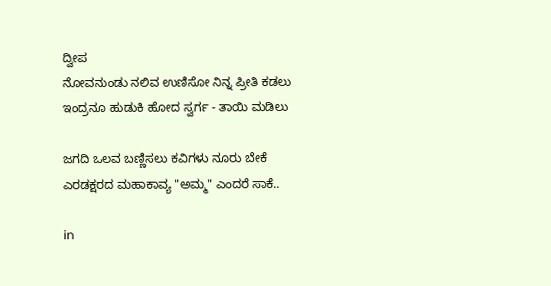ದ್ವೀಪ
ನೋವನುಂಡು ನಲಿವ ಉಣಿಸೋ ನಿನ್ನ ಪ್ರೀತಿ ಕಡಲು
ಇಂದ್ರನೂ ಹುಡುಕಿ ಹೋದ ಸ್ವರ್ಗ - ತಾಯಿ ಮಡಿಲು

ಜಗದಿ ಒಲವ ಬಣ್ಣಿಸಲು ಕವಿಗಳು ನೂರು ಬೇಕೆ
ಎರಡಕ್ಷರದ ಮಹಾಕಾವ್ಯ "ಅಮ್ಮ" ಎಂದರೆ ಸಾಕೆ..

in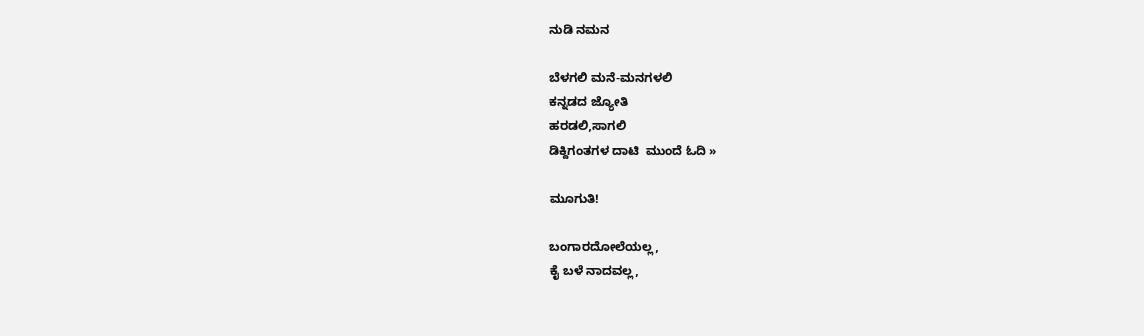ನುಡಿ ನಮನ

ಬೆಳಗಲಿ ಮನೆ-ಮನಗಳಲಿ
ಕನ್ನಡದ ಜ್ಯೋತಿ
ಹರಡಲಿ,ಸಾಗಲಿ
ಡಿಕ್ದಿಗಂತಗಳ ದಾಟಿ  ಮುಂದೆ ಓದಿ »

ಮೂಗುತಿ!

ಬಂಗಾರದೋಲೆಯಲ್ಲ,
ಕೈ ಬಳೆ ನಾದವಲ್ಲ,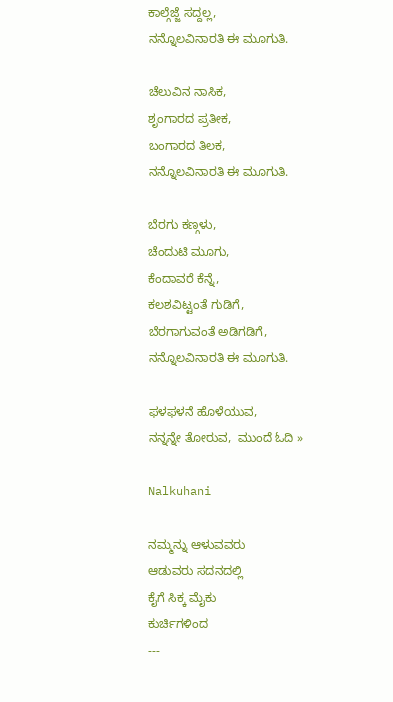ಕಾಲ್ಗೆಜ್ಜೆ ಸದ್ದಲ್ಲ,
ನನ್ನೊಲವಿನಾರತಿ ಈ ಮೂಗುತಿ.

ಚೆಲುವಿನ ನಾಸಿಕ,
ಶೃಂಗಾರದ ಪ್ರತೀಕ,
ಬಂಗಾರದ ತಿಲಕ,
ನನ್ನೊಲವಿನಾರತಿ ಈ ಮೂಗುತಿ.

ಬೆರಗು ಕಣ್ಗಳು,
ಚೆಂದುಟಿ ಮೂಗು,
ಕೆಂದಾವರೆ ಕೆನ್ನೆ,
ಕಲಶವಿಟ್ಟಂತೆ ಗುಡಿಗೆ,
ಬೆರಗಾಗುವಂತೆ ಅಡಿಗಡಿಗೆ,
ನನ್ನೊಲವಿನಾರತಿ ಈ ಮೂಗುತಿ.

ಫಳಫಳನೆ ಹೊಳೆಯುವ,
ನನ್ನನ್ನೇ ತೋರುವ,  ಮುಂದೆ ಓದಿ »

Nalkuhani

ನಮ್ಮನ್ನು ಆಳುವವರು
ಆಡುವರು ಸದನದಲ್ಲಿ
ಕೈಗೆ ಸಿಕ್ಕ ಮೈಕು
ಕುರ್ಚಿಗಳಿಂದ
---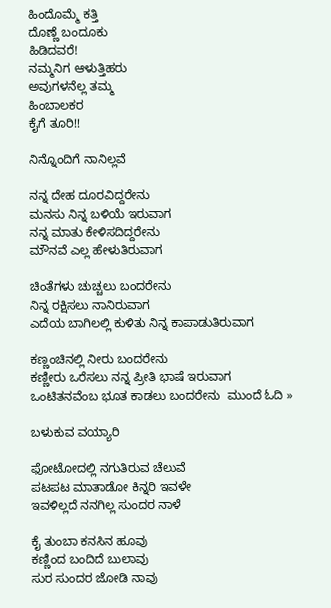ಹಿಂದೊಮ್ಮೆ ಕತ್ತಿ
ದೊಣ್ಣೆ ಬಂದೂಕು
ಹಿಡಿದವರೆ!
ನಮ್ಮನಿಗ ಆಳುತ್ತಿಹರು
ಅವುಗಳನೆಲ್ಲ ತಮ್ಮ
ಹಿಂಬಾಲಕರ
ಕೈಗೆ ತೂರಿ!!

ನಿನ್ನೊಂದಿಗೆ ನಾನಿಲ್ಲವೆ

ನನ್ನ ದೇಹ ದೂರವಿದ್ದರೇನು
ಮನಸು ನಿನ್ನ ಬಳಿಯೆ ಇರುವಾಗ
ನನ್ನ ಮಾತು ಕೇಳಿಸದಿದ್ದರೇನು
ಮೌನವೆ ಎಲ್ಲ ಹೇಳುತಿರುವಾಗ

ಚಿಂತೆಗಳು ಚುಚ್ಚಲು ಬಂದರೇನು
ನಿನ್ನ ರಕ್ಷಿಸಲು ನಾನಿರುವಾಗ
ಎದೆಯ ಬಾಗಿಲಲ್ಲಿ ಕುಳಿತು ನಿನ್ನ ಕಾಪಾಡುತಿರುವಾಗ

ಕಣ್ಣಂಚಿನಲ್ಲಿ ನೀರು ಬಂದರೇನು
ಕಣ್ಣೀರು ಒರೆಸಲು ನನ್ನ ಪ್ರೀತಿ ಭಾಷೆ ಇರುವಾಗ
ಒಂಟಿತನವೆಂಬ ಭೂತ ಕಾಡಲು ಬಂದರೇನು  ಮುಂದೆ ಓದಿ »

ಬಳುಕುವ ವಯ್ಯಾರಿ

ಫೋಟೋದಲ್ಲಿ ನಗುತಿರುವ ಚೆಲುವೆ
ಪಟಪಟ ಮಾತಾಡೋ ಕಿನ್ನರಿ ಇವಳೇ
ಇವಳಿಲ್ಲದೆ ನನಗಿಲ್ಲ ಸುಂದರ ನಾಳೆ

ಕೈ ತುಂಬಾ ಕನಸಿನ ಹೂವು
ಕಣ್ಣಿಂದ ಬಂದಿದೆ ಬುಲಾವು
ಸುರ ಸುಂದರ ಜೋಡಿ ನಾವು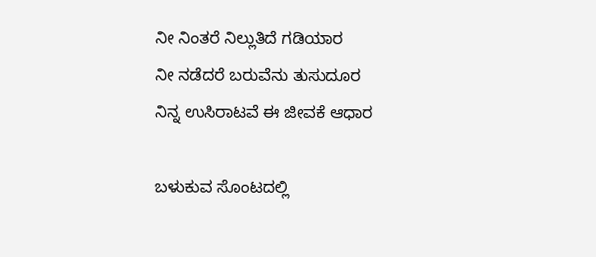ನೀ ನಿಂತರೆ ನಿಲ್ಲುತಿದೆ ಗಡಿಯಾರ
ನೀ ನಡೆದರೆ ಬರುವೆನು ತುಸುದೂರ
ನಿನ್ನ ಉಸಿರಾಟವೆ ಈ ಜೀವಕೆ ಆಧಾರ

ಬಳುಕುವ ಸೊಂಟದಲ್ಲಿ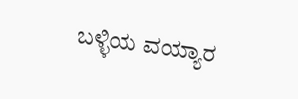ಬಳ್ಳಿಯ ವಯ್ಯಾರ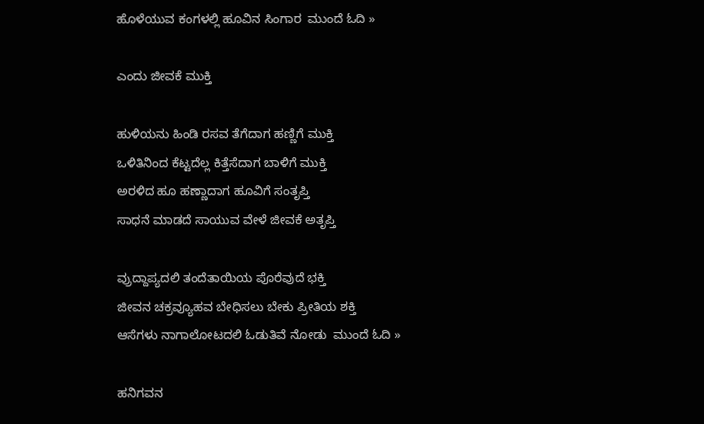ಹೊಳೆಯುವ ಕಂಗಳಲ್ಲಿ ಹೂವಿನ ಸಿಂಗಾರ  ಮುಂದೆ ಓದಿ »

ಎಂದು ಜೀವಕೆ ಮುಕ್ತಿ

ಹುಳಿಯನು ಹಿಂಡಿ ರಸವ ತೆಗೆದಾಗ ಹಣ್ಣಿಗೆ ಮುಕ್ತಿ
ಒಳಿತಿನಿಂದ ಕೆಟ್ಟದೆಲ್ಲ ಕಿತ್ತೆಸೆದಾಗ ಬಾಳಿಗೆ ಮುಕ್ತಿ
ಅರಳಿದ ಹೂ ಹಣ್ಣಾದಾಗ ಹೂವಿಗೆ ಸಂತೃಪ್ತಿ
ಸಾಧನೆ ಮಾಡದೆ ಸಾಯುವ ವೇಳೆ ಜೀವಕೆ ಅತೃಪ್ತಿ

ವ್ರುದ್ದಾಪ್ಯದಲಿ ತಂದೆತಾಯಿಯ ಪೊರೆವುದೆ ಭಕ್ತಿ
ಜೀವನ ಚಕ್ರವ್ಯೂಹವ ಬೇಧಿಸಲು ಬೇಕು ಪ್ರೀತಿಯ ಶಕ್ತಿ
ಆಸೆಗಳು ನಾಗಾಲೋಟದಲಿ ಓಡುತಿವೆ ನೋಡು  ಮುಂದೆ ಓದಿ »

ಹನಿಗವನ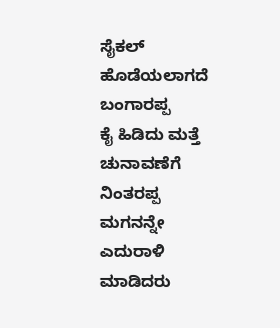ಸೈಕಲ್ ಹೊಡೆಯಲಾಗದೆ ಬಂಗಾರಪ್ಪ
ಕೈ ಹಿಡಿದು ಮತ್ತೆ ಚುನಾವಣೆಗೆ ನಿಂತರಪ್ಪ
ಮಗನನ್ನೇ ಎದುರಾಳಿ ಮಾಡಿದರು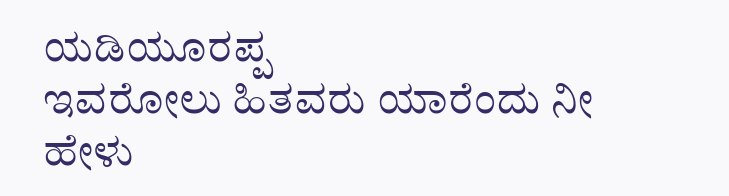ಯಡಿಯೂರಪ್ಪ
ಇವರೋಲು ಹಿತವರು ಯಾರೆಂದು ನೀ ಹೇಳು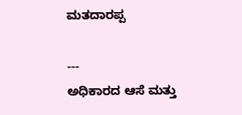ಮತದಾರಪ್ಪ

---
ಅಧಿಕಾರದ ಆಸೆ ಮತ್ತು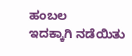ಹಂಬಲ
ಇದಕ್ಕಾಗಿ ನಡೆಯಿತು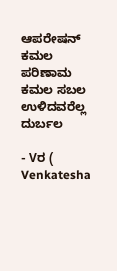ಆಪರೇಷನ್ ಕಮಲ
ಪರಿಣಾಮ ಕಮಲ ಸಬಲ ಉಳಿದವರೆಲ್ಲ ದುರ್ಬಲ

- Vರ ( Venkatesha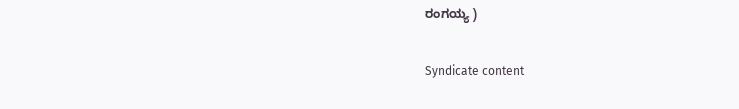ರಂಗಯ್ಯ )

Syndicate content